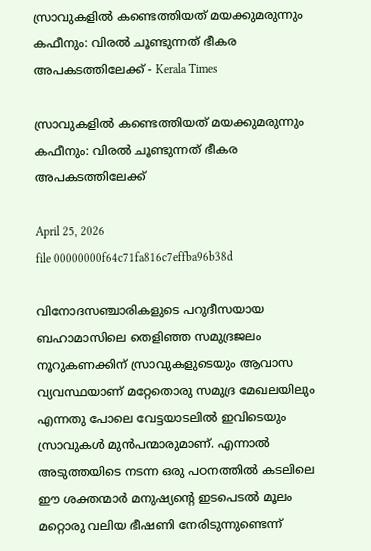സ്രാവുകളിൽ കണ്ടെത്തിയത് മയക്കുമരുന്നും കഫീനും: വിരൽ ചൂണ്ടുന്നത് ഭീകര അപകടത്തിലേക്ക് - Kerala Times

സ്രാവുകളിൽ കണ്ടെത്തിയത് മയക്കുമരുന്നും കഫീനും: വിരൽ ചൂണ്ടുന്നത് ഭീകര അപകടത്തിലേക്ക്

April 25, 2026
file 00000000f64c71fa816c7effba96b38d

വിനോദസഞ്ചാരികളുടെ പറുദീസയായ ബഹാമാസിലെ തെളിഞ്ഞ സമുദ്രജലം നൂറുകണക്കിന് സ്രാവുകളുടെയും ആവാസ വ്യവസ്ഥയാണ് മറ്റേതൊരു സമുദ്ര മേഖലയിലും എന്നതു പോലെ വേട്ടയാടലിൽ ഇവിടെയും സ്രാവുകൾ മുൻപന്മാരുമാണ്. എന്നാൽ അടുത്തയിടെ നടന്ന ഒരു പഠനത്തിൽ കടലിലെ ഈ ശക്തന്മാർ മനുഷ്യന്റെ ഇടപെടൽ മൂലം മറ്റൊരു വലിയ ഭീഷണി നേരിടുന്നുണ്ടെന്ന്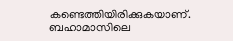കണ്ടെത്തിയിരിക്കുകയാണ്. ബഹാമാസിലെ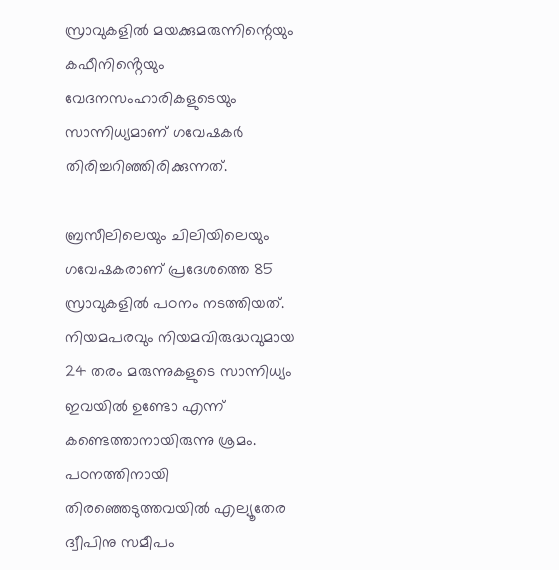സ്രാവുകളിൽ മയക്കുമരുന്നിന്റെയും കഫീനിൻ്റെയും വേദനസംഹാരികളുടെയും സാന്നിധ്യമാണ് ഗവേഷകർ തിരിച്ചറിഞ്ഞിരിക്കുന്നത്.

ബ്രസീലിലെയും ചിലിയിലെയും ഗവേഷകരാണ് പ്രദേശത്തെ 85 സ്രാവുകളിൽ പഠനം നടത്തിയത്. നിയമപരവും നിയമവിരുദ്ധവുമായ 24 തരം മരുന്നുകളുടെ സാന്നിധ്യം ഇവയിൽ ഉണ്ടോ എന്ന് കണ്ടെത്താനായിരുന്നു ശ്രമം. പഠനത്തിനായി തിരഞ്ഞെടുത്തവയിൽ എല്യൂതേര ദ്വീപിനു സമീപം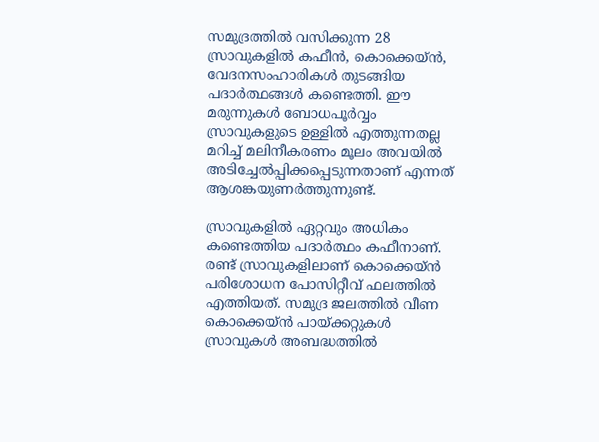സമുദ്രത്തിൽ വസിക്കുന്ന 28 സ്രാവുകളിൽ കഫീൻ, കൊക്കെയ്ൻ, വേദനസംഹാരികൾ തുടങ്ങിയ പദാർത്ഥങ്ങൾ കണ്ടെത്തി. ഈ മരുന്നുകൾ ബോധപൂർവ്വം സ്രാവുകളുടെ ഉള്ളിൽ എത്തുന്നതല്ല മറിച്ച് മലിനീകരണം മൂലം അവയിൽ അടിച്ചേൽപ്പിക്കപ്പെടുന്നതാണ് എന്നത് ആശങ്കയുണർത്തുന്നുണ്ട്.

സ്രാവുകളിൽ ഏറ്റവും അധികം കണ്ടെത്തിയ പദാർത്ഥം കഫീനാണ്. രണ്ട് സ്രാവുകളിലാണ് കൊക്കെയ്ൻ പരിശോധന പോസിറ്റീവ് ഫലത്തിൽ എത്തിയത്. സമുദ്ര ജലത്തിൽ വീണ കൊക്കെയ്ൻ പായ്ക്കറ്റുകൾ സ്രാവുകൾ അബദ്ധത്തിൽ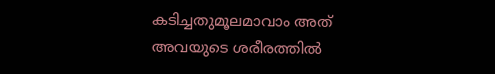കടിച്ചതുമൂലമാവാം അത് അവയുടെ ശരീരത്തിൽ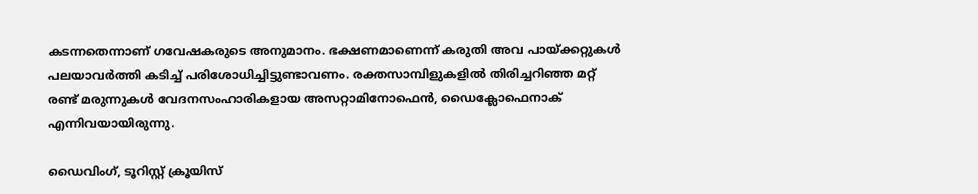കടന്നതെന്നാണ് ഗവേഷകരുടെ അനുമാനം. ഭക്ഷണമാണെന്ന് കരുതി അവ പായ്ക്കറ്റുകൾ പലയാവർത്തി കടിച്ച് പരിശോധിച്ചിട്ടുണ്ടാവണം. രക്തസാമ്പിളുകളിൽ തിരിച്ചറിഞ്ഞ മറ്റ് രണ്ട് മരുന്നുകൾ വേദനസംഹാരികളായ അസറ്റാമിനോഫെൻ, ഡൈക്ലോഫെനാക് എന്നിവയായിരുന്നു.

ഡൈവിംഗ്, ടൂറിസ്റ്റ് ക്രൂയിസ്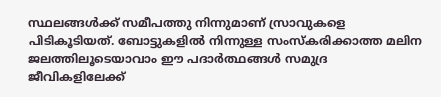സ്ഥലങ്ങൾക്ക് സമീപത്തു നിന്നുമാണ് സ്രാവുകളെ പിടികൂടിയത്. ബോട്ടുകളിൽ നിന്നുള്ള സംസ്കരിക്കാത്ത മലിന ജലത്തിലൂടെയാവാം ഈ പദാർത്ഥങ്ങൾ സമുദ്ര ജീവികളിലേക്ക്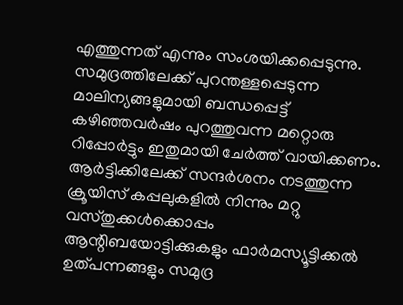എത്തുന്നത് എന്നും സംശയിക്കപ്പെടുന്നു. സമുദ്രത്തിലേക്ക് പുറന്തള്ളപ്പെടുന്ന മാലിന്യങ്ങളുമായി ബന്ധപ്പെട്ട് കഴിഞ്ഞവർഷം പുറത്തുവന്ന മറ്റൊരു റിപ്പോർട്ടും ഇതുമായി ചേർത്ത് വായിക്കണം. ആർട്ടിക്കിലേക്ക് സന്ദർശനം നടത്തുന്ന ക്രൂയിസ് കപ്പലുകളിൽ നിന്നും മറ്റു വസ്തുക്കൾക്കൊപ്പം ആന്റിബയോട്ടിക്കുകളും ഫാർമസ്യൂട്ടിക്കൽ ഉത്പന്നങ്ങളും സമുദ്ര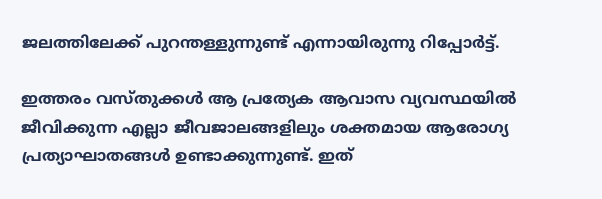ജലത്തിലേക്ക് പുറന്തള്ളുന്നുണ്ട് എന്നായിരുന്നു റിപ്പോർട്ട്.

ഇത്തരം വസ്തുക്കൾ ആ പ്രത്യേക ആവാസ വ്യവസ്ഥയിൽ ജീവിക്കുന്ന എല്ലാ ജീവജാലങ്ങളിലും ശക്തമായ ആരോഗ്യ പ്രത്യാഘാതങ്ങൾ ഉണ്ടാക്കുന്നുണ്ട്. ഇത്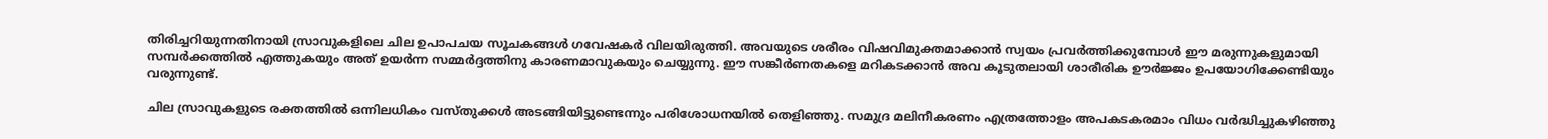തിരിച്ചറിയുന്നതിനായി സ്രാവുകളിലെ ചില ഉപാപചയ സൂചകങ്ങൾ ഗവേഷകർ വിലയിരുത്തി. അവയുടെ ശരീരം വിഷവിമുക്തമാക്കാൻ സ്വയം പ്രവർത്തിക്കുമ്പോൾ ഈ മരുന്നുകളുമായി സമ്പർക്കത്തിൽ എത്തുകയും അത് ഉയർന്ന സമ്മർദ്ദത്തിനു കാരണമാവുകയും ചെയ്യുന്നു. ഈ സങ്കീർണതകളെ മറികടക്കാൻ അവ കൂടുതലായി ശാരീരിക ഊർജ്ജം ഉപയോഗിക്കേണ്ടിയും വരുന്നുണ്ട്.

ചില സ്രാവുകളുടെ രക്തത്തിൽ ഒന്നിലധികം വസ്തുക്കൾ അടങ്ങിയിട്ടുണ്ടെന്നും പരിശോധനയിൽ തെളിഞ്ഞു. സമുദ്ര മലിനീകരണം എത്രത്തോളം അപകടകരമാം വിധം വർദ്ധിച്ചുകഴിഞ്ഞു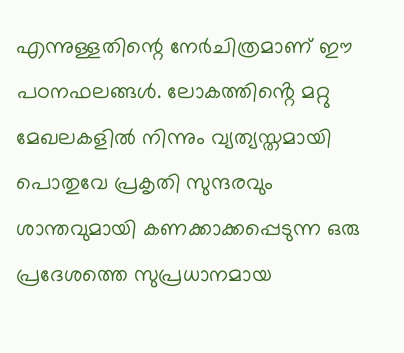എന്നുള്ളതിന്റെ നേർചിത്രമാണ് ഈ പഠനഫലങ്ങൾ. ലോകത്തിൻ്റെ മറ്റു മേഖലകളിൽ നിന്നും വ്യത്യസ്തമായി പൊതുവേ പ്രകൃതി സുന്ദരവും ശാന്തവുമായി കണക്കാക്കപ്പെടുന്ന ഒരു പ്രദേശത്തെ സുപ്രധാനമായ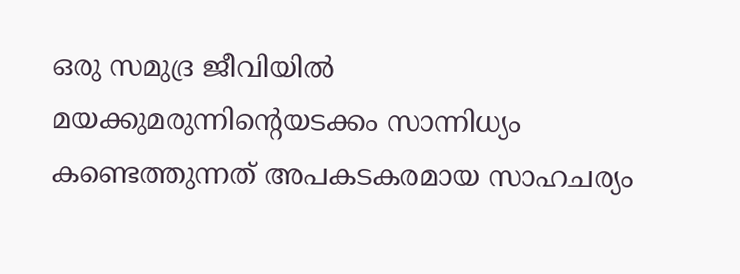ഒരു സമുദ്ര ജീവിയിൽ മയക്കുമരുന്നിന്റെയടക്കം സാന്നിധ്യം കണ്ടെത്തുന്നത് അപകടകരമായ സാഹചര്യം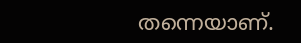തന്നെയാണ്.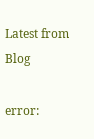Latest from Blog

error: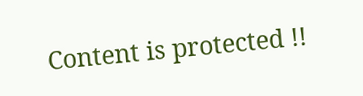Content is protected !!